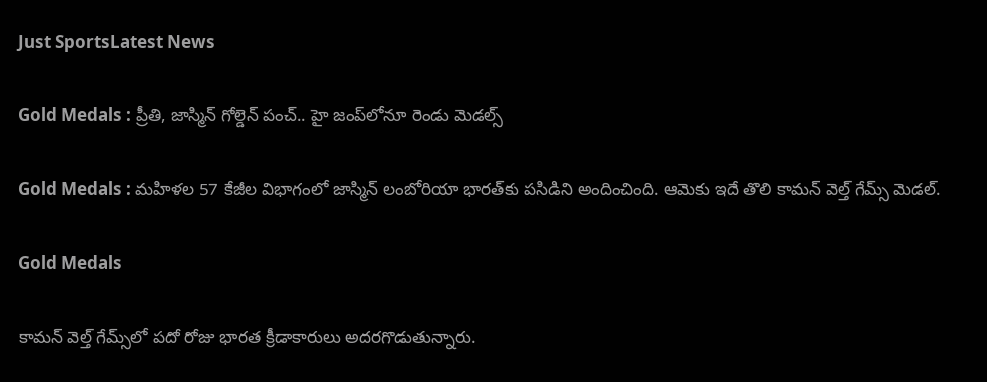Just SportsLatest News

Gold Medals : ప్రీతి, జాస్మిన్ గోల్డెన్ పంచ్.. హై జంప్‌లోనూ రెండు మెడల్స్

Gold Medals : మహిళల 57 కేజీల విభాగంలో జాస్మిన్ లంబోరియా భారత్‌కు పసిడిని అందించింది. ఆమెకు ఇదే తొలి కామన్ వెల్త్ గేమ్స్ మెడల్.

Gold Medals

కామన్ వెల్త్ గేమ్స్‌లో పదో రోజు భారత క్రీడాకారులు అదరగొడుతున్నారు.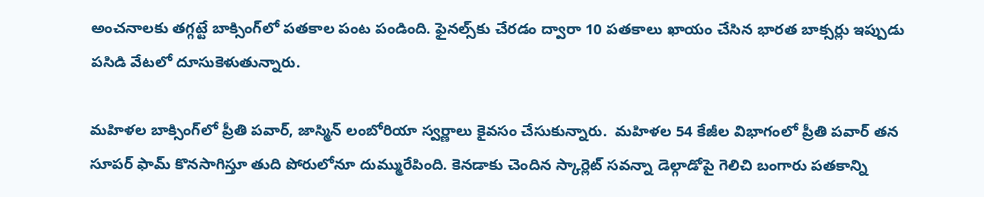అంచనాలకు తగ్గట్టే బాక్సింగ్‌లో పతకాల పంట పండింది. ఫైనల్స్‌కు చేరడం ద్వారా 10 పతకాలు ఖాయం చేసిన భారత బాక్సర్లు ఇప్పుడు పసిడి వేటలో దూసుకెళుతున్నారు.

మహిళల బాక్సింగ్‌లో ప్రీతి పవార్, జాస్మిన్ లంబోరియా స్వర్ణాలు కైవసం చేసుకున్నారు.  మహిళల 54 కేజీల విభాగంలో ప్రీతి పవార్ తన సూపర్ ఫామ్ కొనసాగిస్తూ తుది పోరులోనూ దుమ్మురేపింది. కెనడాకు చెందిన స్కార్లెట్ సవన్నా డెల్గాడోపై గెలిచి బంగారు పతకాన్ని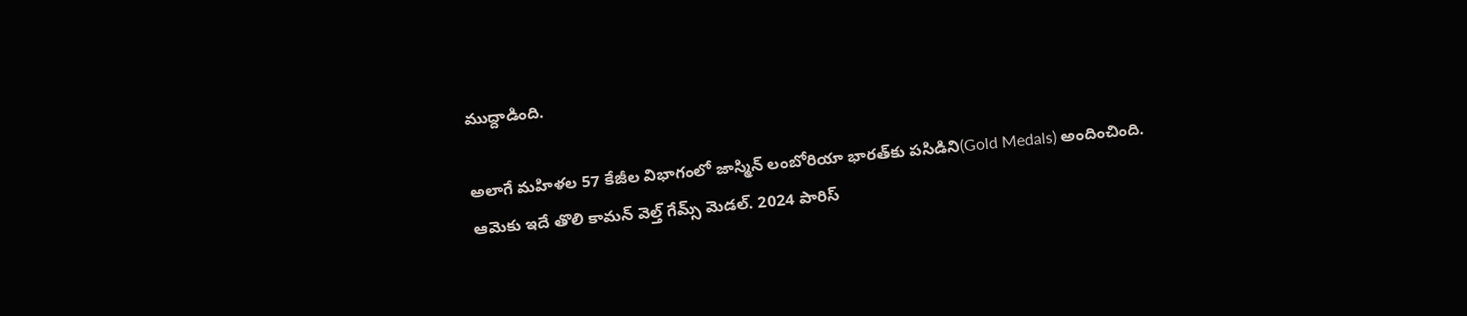ముద్దాడింది.

అలాగే మహిళల 57 కేజీల విభాగంలో జాస్మిన్ లంబోరియా భారత్‌కు పసిడిని(Gold Medals) అందించింది. ఆమెకు ఇదే తొలి కామన్ వెల్త్ గేమ్స్ మెడల్. 2024 పారిస్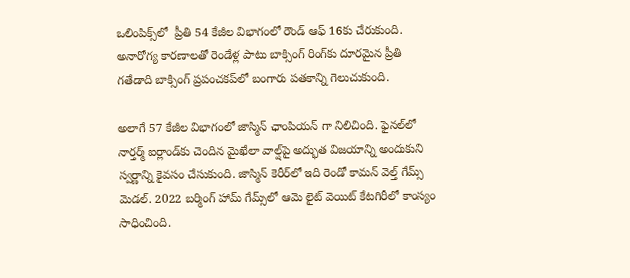ఒలింపిక్స్‌లో  ప్రీతి 54 కేజీల విభాగంలో రౌండ్ ఆఫ్ 16కు చేరుకుంది. అనారోగ్య కారణాలతో రెండేళ్ల పాటు బాక్సింగ్ రింగ్‌కు దూరమైన ప్రీతి గతేడాది బాక్సింగ్ ప్రపంచకప్‌లో బంగారు పతకాన్ని గెలుచుకుంది.

అలాగే 57 కేజీల విభాగంలో జాస్మిన్ ఛాంపియన్ గా నిలిచింది. ఫైనల్‌లో నార్తర్మ్ ఐర్లాండ్‌కు చెందిన మైఖేలా వాల్ష్‌పై అద్భుత విజయాన్ని అందుకుని స్వర్ణాన్ని కైవసం చేసుకుంది. జాస్మిన్ కెరీర్‌లో ఇది రెండో కామన్ వెల్త్ గేమ్స్ మెడల్. 2022 బర్మింగ్ హామ్ గేమ్స్‌లో ఆమె లైట్ వెయిట్ కేటగిరీలో కాంస్యం సాధించింది.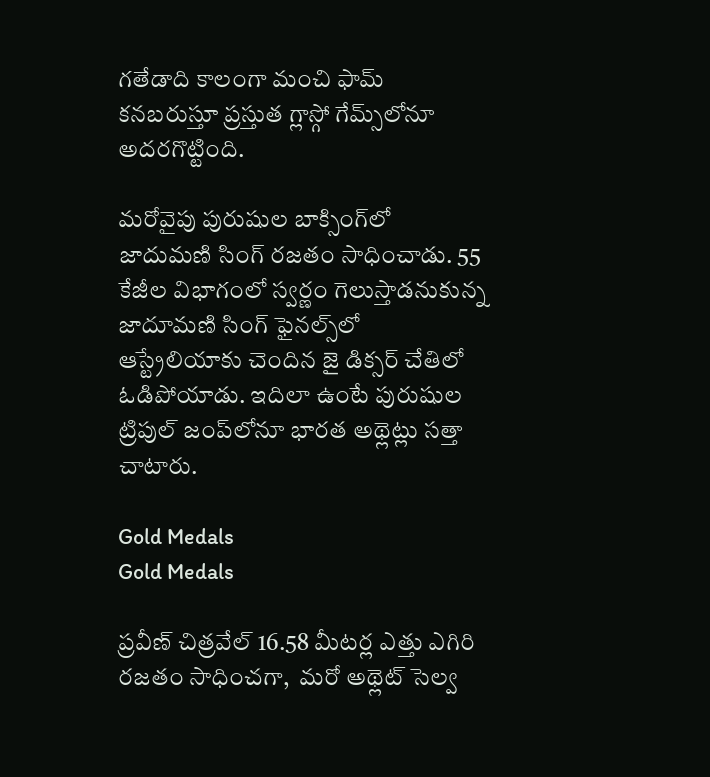గతేడాది కాలంగా మంచి ఫామ్ కనబరుస్తూ ప్రస్తుత గ్లాస్గో గేమ్స్‌లోనూ అదరగొట్టింది.

మరోవైపు పురుషుల బాక్సింగ్‌లో జాదుమణి సింగ్ రజతం సాధించాడు. 55 కేజీల విభాగంలో స్వర్ణం గెలుస్తాడనుకున్న జాదూమణి సింగ్ ఫైనల్స్‌లో ఆస్ట్రేలియాకు చెందిన జై డిక్సర్ చేతిలో ఓడిపోయాడు. ఇదిలా ఉంటే పురుషుల ట్రిపుల్ జంప్‌లోనూ భారత అథ్లెట్లు సత్తా చాటారు.

Gold Medals
Gold Medals

ప్రవీణ్ చిత్రవేల్ 16.58 మీటర్ల ఎత్తు ఎగిరి రజతం సాధించగా,  మరో అథ్లెట్ సెల్వ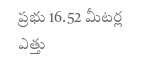ప్రభు 16.52 మీటర్ల ఎత్తు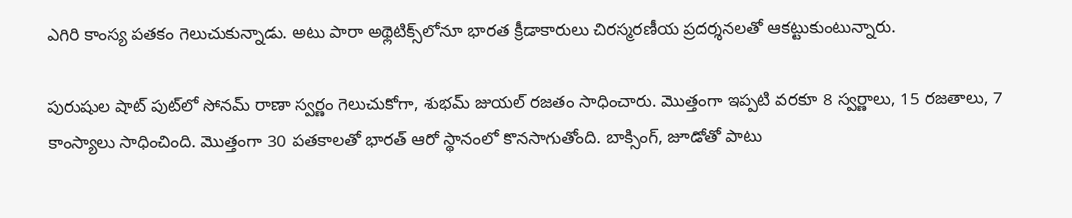ఎగిరి కాంస్య పతకం గెలుచుకున్నాడు. అటు పారా అథ్లెటిక్స్‌లోనూ భారత క్రీడాకారులు చిరస్మరణీయ ప్రదర్శనలతో ఆకట్టుకుంటున్నారు.

పురుషుల షాట్ పుట్‌లో సోనమ్ రాణా స్వర్ణం గెలుచుకోగా, శుభమ్ జుయల్ రజతం సాధించారు. మొత్తంగా ఇప్పటి వరకూ 8 స్వర్ణాలు, 15 రజతాలు, 7 కాంస్యాలు సాధించింది. మొత్తంగా 30 పతకాలతో భారత్‌ ఆరో స్థానంలో కొనసాగుతోంది. బాక్సింగ్, జూడోతో పాటు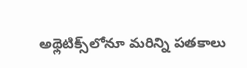అథ్లెటిక్స్‌లోనూ మరిన్ని పతకాలు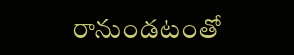రానుండటంతో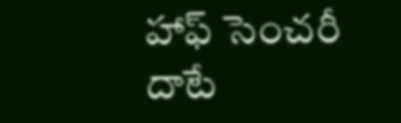హాఫ్ సెంచరీ దాటే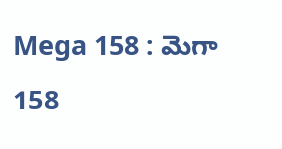Mega 158 : మెగా 158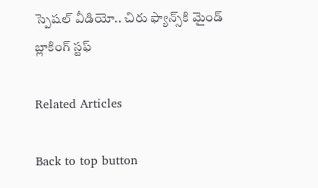స్పెషల్ వీడియో.. చిరు ఫ్యాన్స్‌కి మైండ్ బ్లాకింగ్ స్టఫ్

Related Articles

Back to top button